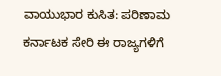ವಾಯುಭಾರ ಕುಸಿತ: ಪರಿಣಾಮ ಕರ್ನಾಟಕ ಸೇರಿ ಈ ರಾಜ್ಯಗಳಿಗೆ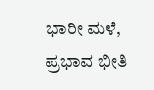ಭಾರೀ ಮಳೆ, ಪ್ರಭಾವ ಭೀತಿ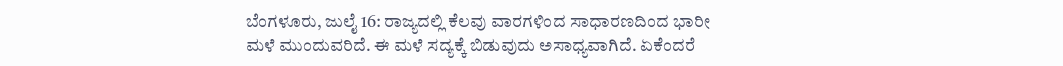ಬೆಂಗಳೂರು, ಜುಲೈ 16: ರಾಜ್ಯದಲ್ಲಿ ಕೆಲವು ವಾರಗಳಿಂದ ಸಾಧಾರಣದಿಂದ ಭಾರೀ ಮಳೆ ಮುಂದುವರಿದೆ. ಈ ಮಳೆ ಸದ್ಯಕ್ಕೆ ಬಿಡುವುದು ಅಸಾಧ್ಯವಾಗಿದೆ. ಏಕೆಂದರೆ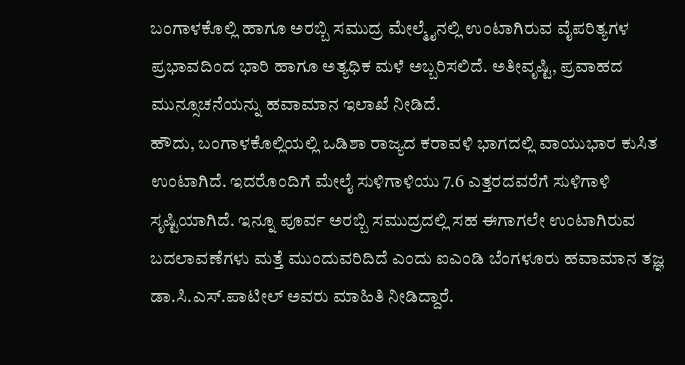ಬಂಗಾಳಕೊಲ್ಲಿ ಹಾಗೂ ಅರಬ್ಬಿ ಸಮುದ್ರ ಮೇಲ್ಮೈನಲ್ಲಿ ಉಂಟಾಗಿರುವ ವೈಪರಿತ್ಯಗಳ ಪ್ರಭಾವದಿಂದ ಭಾರಿ ಹಾಗೂ ಅತ್ಯಧಿಕ ಮಳೆ ಅಬ್ಬರಿಸಲಿದೆ. ಅತೀವೃಷ್ಟಿ, ಪ್ರವಾಹದ ಮುನ್ಸೂಚನೆಯನ್ನು ಹವಾಮಾನ ಇಲಾಖೆ ನೀಡಿದೆ.
ಹೌದು, ಬಂಗಾಳಕೊಲ್ಲಿಯಲ್ಲಿ ಒಡಿಶಾ ರಾಜ್ಯದ ಕರಾವಳಿ ಭಾಗದಲ್ಲಿ ವಾಯುಭಾರ ಕುಸಿತ ಉಂಟಾಗಿದೆ. ಇದರೊಂದಿಗೆ ಮೇಲೈ ಸುಳಿಗಾಳಿಯು 7.6 ಎತ್ತರದವರೆಗೆ ಸುಳಿಗಾಳಿ ಸೃಷ್ಟಿಯಾಗಿದೆ. ಇನ್ನೂ ಪೂರ್ವ ಅರಬ್ಬಿ ಸಮುದ್ರದಲ್ಲಿ ಸಹ ಈಗಾಗಲೇ ಉಂಟಾಗಿರುವ ಬದಲಾವಣೆಗಳು ಮತ್ತೆ ಮುಂದುವರಿದಿದೆ ಎಂದು ಐಎಂಡಿ ಬೆಂಗಳೂರು ಹವಾಮಾನ ತಜ್ಞ ಡಾ.ಸಿ.ಎಸ್.ಪಾಟೀಲ್ ಅವರು ಮಾಹಿತಿ ನೀಡಿದ್ದಾರೆ.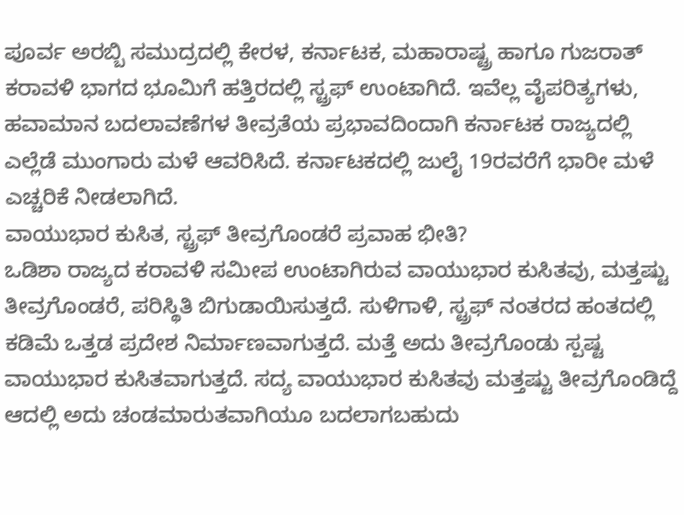ಪೂರ್ವ ಅರಬ್ಬಿ ಸಮುದ್ರದಲ್ಲಿ ಕೇರಳ, ಕರ್ನಾಟಕ, ಮಹಾರಾಷ್ಟ್ರ ಹಾಗೂ ಗುಜರಾತ್ ಕರಾವಳಿ ಭಾಗದ ಭೂಮಿಗೆ ಹತ್ತಿರದಲ್ಲಿ ಸ್ಟ್ರಫ್ ಉಂಟಾಗಿದೆ. ಇವೆಲ್ಲ ವೈಪರಿತ್ಯಗಳು, ಹವಾಮಾನ ಬದಲಾವಣೆಗಳ ತೀವ್ರತೆಯ ಪ್ರಭಾವದಿಂದಾಗಿ ಕರ್ನಾಟಕ ರಾಜ್ಯದಲ್ಲಿ ಎಲ್ಲೆಡೆ ಮುಂಗಾರು ಮಳೆ ಆವರಿಸಿದೆ. ಕರ್ನಾಟಕದಲ್ಲಿ ಜುಲೈ 19ರವರೆಗೆ ಭಾರೀ ಮಳೆ ಎಚ್ಚರಿಕೆ ನೀಡಲಾಗಿದೆ.
ವಾಯುಭಾರ ಕುಸಿತ, ಸ್ಟ್ರಫ್ ತೀವ್ರಗೊಂಡರೆ ಪ್ರವಾಹ ಭೀತಿ?
ಒಡಿಶಾ ರಾಜ್ಯದ ಕರಾವಳಿ ಸಮೀಪ ಉಂಟಾಗಿರುವ ವಾಯುಭಾರ ಕುಸಿತವು, ಮತ್ತಷ್ಟು ತೀವ್ರಗೊಂಡರೆ, ಪರಿಸ್ಥಿತಿ ಬಿಗುಡಾಯಿಸುತ್ತದೆ. ಸುಳಿಗಾಳಿ, ಸ್ಟ್ರಫ್ ನಂತರದ ಹಂತದಲ್ಲಿ ಕಡಿಮೆ ಒತ್ತಡ ಪ್ರದೇಶ ನಿರ್ಮಾಣವಾಗುತ್ತದೆ. ಮತ್ತೆ ಅದು ತೀವ್ರಗೊಂಡು ಸ್ಪಷ್ಟ ವಾಯುಭಾರ ಕುಸಿತವಾಗುತ್ತದೆ. ಸದ್ಯ ವಾಯುಭಾರ ಕುಸಿತವು ಮತ್ತಷ್ಟು ತೀವ್ರಗೊಂಡಿದ್ದೆ ಆದಲ್ಲಿ ಅದು ಚಂಡಮಾರುತವಾಗಿಯೂ ಬದಲಾಗಬಹುದು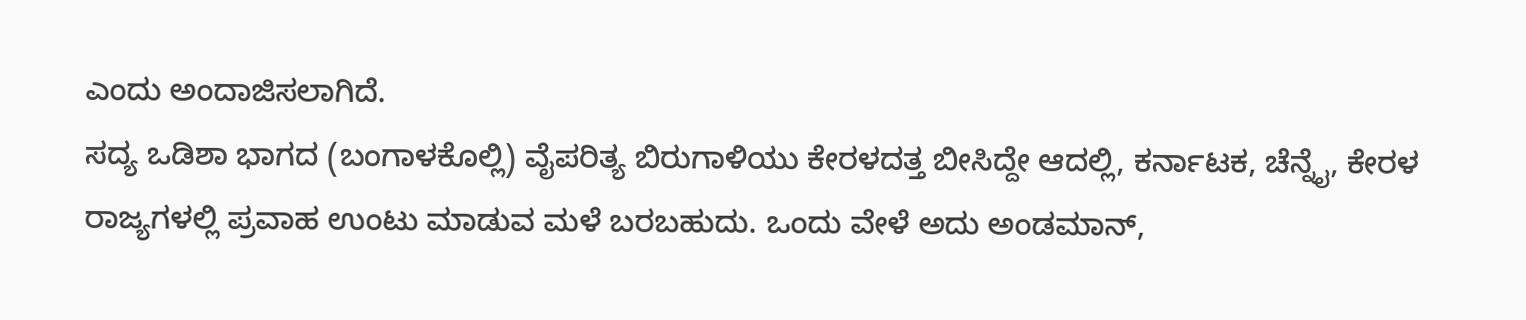ಎಂದು ಅಂದಾಜಿಸಲಾಗಿದೆ.
ಸದ್ಯ ಒಡಿಶಾ ಭಾಗದ (ಬಂಗಾಳಕೊಲ್ಲಿ) ವೈಪರಿತ್ಯ ಬಿರುಗಾಳಿಯು ಕೇರಳದತ್ತ ಬೀಸಿದ್ದೇ ಆದಲ್ಲಿ, ಕರ್ನಾಟಕ, ಚೆನ್ನೈ, ಕೇರಳ ರಾಜ್ಯಗಳಲ್ಲಿ ಪ್ರವಾಹ ಉಂಟು ಮಾಡುವ ಮಳೆ ಬರಬಹುದು. ಒಂದು ವೇಳೆ ಅದು ಅಂಡಮಾನ್,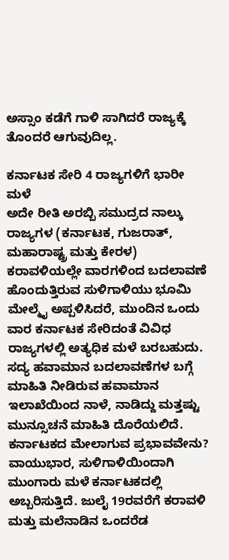ಅಸ್ಸಾಂ ಕಡೆಗೆ ಗಾಳಿ ಸಾಗಿದರೆ ರಾಜ್ಯಕ್ಕೆ ತೊಂದರೆ ಆಗುವುದಿಲ್ಲ.

ಕರ್ನಾಟಕ ಸೇರಿ 4 ರಾಜ್ಯಗಳಿಗೆ ಭಾರೀ ಮಳೆ
ಅದೇ ರೀತಿ ಅರಬ್ಬಿ ಸಮುದ್ರದ ನಾಲ್ಕು ರಾಜ್ಯಗಳ (ಕರ್ನಾಟಕ, ಗುಜರಾತ್, ಮಹಾರಾಷ್ಟ್ರ ಮತ್ತು ಕೇರಳ) ಕರಾವಳಿಯಲ್ಲೇ ವಾರಗಳಿಂದ ಬದಲಾವಣೆ ಹೊಂದುತ್ತಿರುವ ಸುಳಿಗಾಳಿಯು ಭೂಮಿ ಮೇಲ್ಮೈ ಅಪ್ಪಳಿಸಿದರೆ, ಮುಂದಿನ ಒಂದು ವಾರ ಕರ್ನಾಟಕ ಸೇರಿದಂತೆ ವಿವಿಧ ರಾಜ್ಯಗಳಲ್ಲಿ ಅತ್ಯಧಿಕ ಮಳೆ ಬರಬಹುದು.
ಸದ್ಯ ಹವಾಮಾನ ಬದಲಾವಣೆಗಳ ಬಗ್ಗೆ ಮಾಹಿತಿ ನೀಡಿರುವ ಹವಾಮಾನ ಇಲಾಖೆಯಿಂದ ನಾಳೆ, ನಾಡಿದ್ದು ಮತ್ತಷ್ಟು ಮುನ್ಸೂಚನೆ ಮಾಹಿತಿ ದೊರೆಯಲಿದೆ.
ಕರ್ನಾಟಕದ ಮೇಲಾಗುವ ಪ್ರಭಾವವೇನು?
ವಾಯುಭಾರ, ಸುಳಿಗಾಳಿಯಿಂದಾಗಿ ಮುಂಗಾರು ಮಳೆ ಕರ್ನಾಟಕದಲ್ಲಿ ಅಬ್ಬರಿಸುತ್ತಿದೆ. ಜುಲೈ 19ರವರೆಗೆ ಕರಾವಳಿ ಮತ್ತು ಮಲೆನಾಡಿನ ಒಂದರೆಡ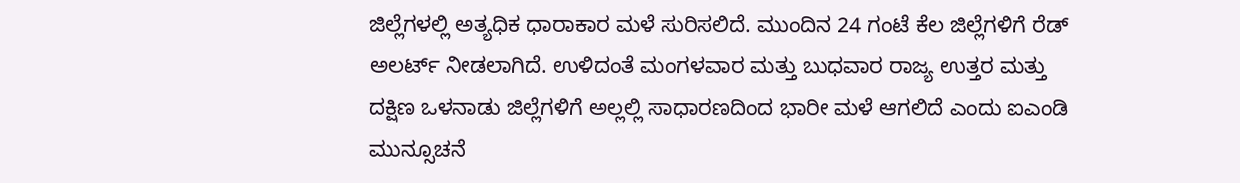ಜಿಲ್ಲೆಗಳಲ್ಲಿ ಅತ್ಯಧಿಕ ಧಾರಾಕಾರ ಮಳೆ ಸುರಿಸಲಿದೆ. ಮುಂದಿನ 24 ಗಂಟೆ ಕೆಲ ಜಿಲ್ಲೆಗಳಿಗೆ ರೆಡ್ ಅಲರ್ಟ್ ನೀಡಲಾಗಿದೆ. ಉಳಿದಂತೆ ಮಂಗಳವಾರ ಮತ್ತು ಬುಧವಾರ ರಾಜ್ಯ ಉತ್ತರ ಮತ್ತು ದಕ್ಷಿಣ ಒಳನಾಡು ಜಿಲ್ಲೆಗಳಿಗೆ ಅಲ್ಲಲ್ಲಿ ಸಾಧಾರಣದಿಂದ ಭಾರೀ ಮಳೆ ಆಗಲಿದೆ ಎಂದು ಐಎಂಡಿ ಮುನ್ಸೂಚನೆ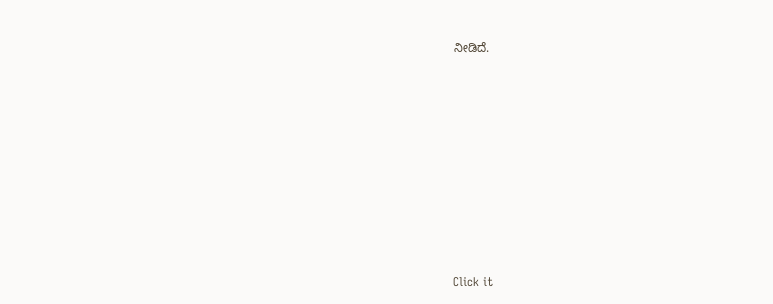ನೀಡಿದೆ.












Click it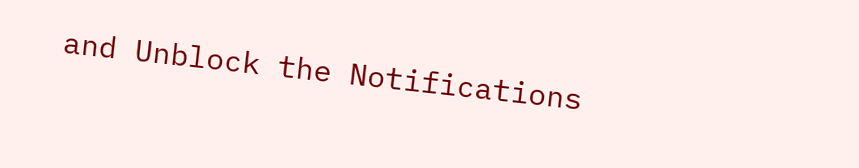and Unblock the Notifications